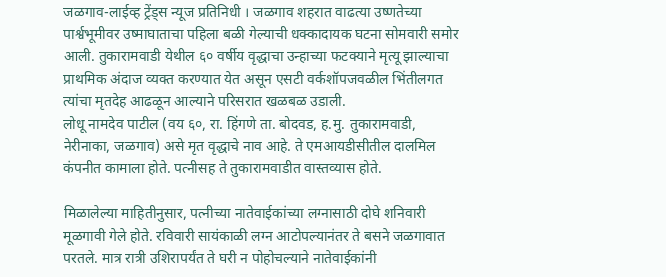जळगाव-लाईव्ह ट्रेंड्स न्यूज प्रतिनिधी । जळगाव शहरात वाढत्या उष्णतेच्या पार्श्वभूमीवर उष्माघाताचा पहिला बळी गेल्याची धक्कादायक घटना सोमवारी समोर आली. तुकारामवाडी येथील ६० वर्षीय वृद्धाचा उन्हाच्या फटक्याने मृत्यू झाल्याचा प्राथमिक अंदाज व्यक्त करण्यात येत असून एसटी वर्कशॉपजवळील भिंतीलगत त्यांचा मृतदेह आढळून आल्याने परिसरात खळबळ उडाली.
लोधू नामदेव पाटील (वय ६०, रा. हिंगणे ता. बोदवड, ह.मु. तुकारामवाडी, नेरीनाका, जळगाव) असे मृत वृद्धाचे नाव आहे. ते एमआयडीसीतील दालमिल कंपनीत कामाला होते. पत्नीसह ते तुकारामवाडीत वास्तव्यास होते.

मिळालेल्या माहितीनुसार, पत्नीच्या नातेवाईकांच्या लग्नासाठी दोघे शनिवारी मूळगावी गेले होते. रविवारी सायंकाळी लग्न आटोपल्यानंतर ते बसने जळगावात परतले. मात्र रात्री उशिरापर्यंत ते घरी न पोहोचल्याने नातेवाईकांनी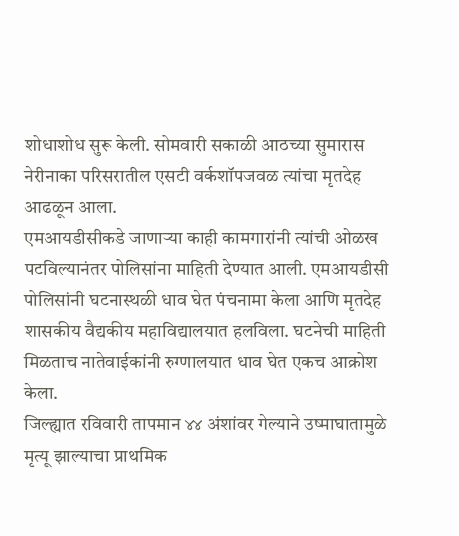शोधाशोध सुरू केली. सोमवारी सकाळी आठच्या सुमारास नेरीनाका परिसरातील एसटी वर्कशॉपजवळ त्यांचा मृतदेह आढळून आला.
एमआयडीसीकडे जाणाऱ्या काही कामगारांनी त्यांची ओळख पटविल्यानंतर पोलिसांना माहिती देण्यात आली. एमआयडीसी पोलिसांनी घटनास्थळी धाव घेत पंचनामा केला आणि मृतदेह शासकीय वैद्यकीय महाविद्यालयात हलविला. घटनेची माहिती मिळताच नातेवाईकांनी रुग्णालयात धाव घेत एकच आक्रोश केला.
जिल्ह्यात रविवारी तापमान ४४ अंशांवर गेल्याने उष्माघातामुळे मृत्यू झाल्याचा प्राथमिक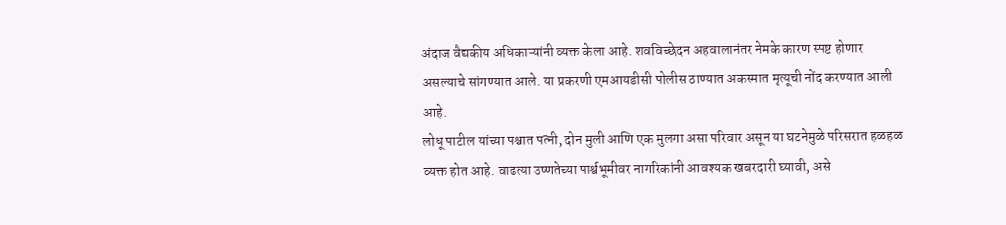अंदाज वैद्यकीय अधिकाऱ्यांनी व्यक्त केला आहे. शवविच्छेदन अहवालानंतर नेमके कारण स्पष्ट होणार असल्याचे सांगण्यात आले. या प्रकरणी एमआयडीसी पोलीस ठाण्यात अकस्मात मृत्यूची नोंद करण्यात आली आहे.
लोधू पाटील यांच्या पश्चात पत्नी, दोन मुली आणि एक मुलगा असा परिवार असून या घटनेमुळे परिसरात हळहळ व्यक्त होत आहे. वाढत्या उष्णतेच्या पार्श्वभूमीवर नागरिकांनी आवश्यक खबरदारी घ्यावी, असे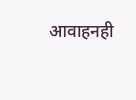आवाहनही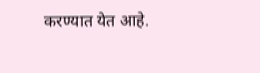करण्यात येत आहे.